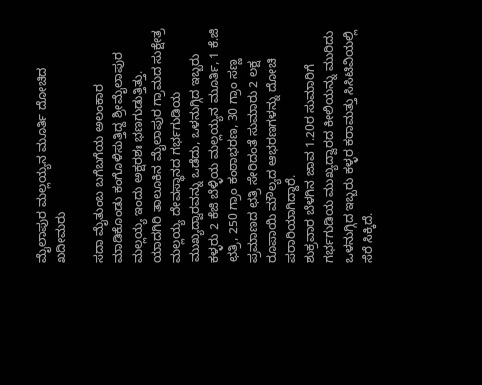ಮೈಲಾಪುರ ಮಲ್ಲಯ್ಯನ ಮೂರ್ತಿ ದೋಚಿದ ಖದೀಮರು

ಸದಾ ಮೈತುಂಬ ಬಗೆಬಗೆಯ ಅಲಂಕಾರ ಮಾಡಿಕೊಂಡು ಕಂಗೊಳಿಸುತ್ತಿದ್ದ ಶ್ರೀಮೈಲಾಪುರ ಮಲ್ಲಯ್ಯ ಇಂದು ಅಕ್ಷರಶಃ ಭಣಗುಡುತ್ತಿತ್ತು. ಯಾದಗಿರಿ ತಾಲೂಕಿನ ಮೈಲಾಪುರ ಗ್ರಾಮದ ಸುಕ್ಷೇತ್ರ ಮಲ್ಲಯ್ಯ ದೇವಸ್ಥಾನದ ಗರ್ಭಗುಡಿಯ ಮುಖ್ಯದ್ವಾರವನ್ನು ಒಡೆದು, ಒಳನುಗ್ಗಿದ ಇಬ್ಬರು ಕಳ್ಳರು 2 ಕೆಜಿ ಬೆಳ್ಳಿಯ ಮಲ್ಲಯ್ಯನ ಮೂರ್ತಿ, 1 ಕೆ.ಜಿ ಛತ್ರಿ, 250 ಗ್ರಾಂ ಕಂಠಾಭರಣ, 30 ಗ್ರಾಂ ಸಣ್ಣ ಪ್ರಮಾಣದ ಛತ್ರಿ ಸೇರಿದಂತೆ ಸುಮಾರು 2 ಲಕ್ಷ ರೂಪಾಯಿ ಮೌಲ್ಯದ ಆಭರಣಗಳನ್ನು ದೋಚಿ ಪರಾರಿಯಾಗಿದ್ದಾರೆ.
ಶುಕ್ರವಾರ ಬೆಳಗಿನ ಜಾವ 1.20ರ ಸುಮಾರಿಗೆ ಗರ್ಭಗುಡಿಯ ಮುಖ್ಯದ್ವಾರದ ಕೀಲಿಯನ್ನು ಮುರಿದು ಒಳನುಗ್ಗಿದ ಇಬ್ಬರು ಕಳ್ಳರ ಕರಾಮತ್ತು ಸಿಸಿಟಿವಿಯಲ್ಲಿ ಸೆರೆ ಸಿಕ್ಕಿದೆ.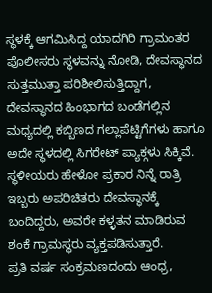ಸ್ಥಳಕ್ಕೆ ಆಗಮಿಸಿದ್ದ ಯಾದಗಿರಿ ಗ್ರಾಮಂತರ ಪೊಲೀಸರು ಸ್ಥಳವನ್ನು ನೋಡಿ, ದೇವಸ್ಥಾನದ ಸುತ್ತಮುತ್ತಾ ಪರಿಶೀಲಿಸುತ್ತಿದ್ದಾಗ, ದೇವಸ್ಥಾನದ ಹಿಂಭಾಗದ ಬಂಡೆಗಲ್ಲಿನ ಮಧ್ಯದಲ್ಲಿ ಕಬ್ಬಿಣದ ಗಲ್ಲಾಪೆಟ್ಟಿಗೆಗಳು ಹಾಗೂ ಅದೇ ಸ್ಥಳದಲ್ಲಿ ಸಿಗರೇಟ್ ಪ್ಯಾಕ್ಗಳು ಸಿಕ್ಕಿವೆ. ಸ್ಥಳೀಯರು ಹೇಳೋ ಪ್ರಕಾರ ನಿನ್ನೆ ರಾತ್ರಿ ಇಬ್ಬರು ಅಪರಿಚಿತರು ದೇವಸ್ಥಾನಕ್ಕೆ ಬಂದಿದ್ದರು, ಅವರೇ ಕಳ್ಳತನ ಮಾಡಿರುವ ಶಂಕೆ ಗ್ರಾಮಸ್ಥರು ವ್ಯಕ್ತಪಡಿಸುತ್ತಾರೆ.
ಪ್ರತಿ ವರ್ಷ ಸಂಕ್ರಮಣದಂದು ಆಂಧ್ರ,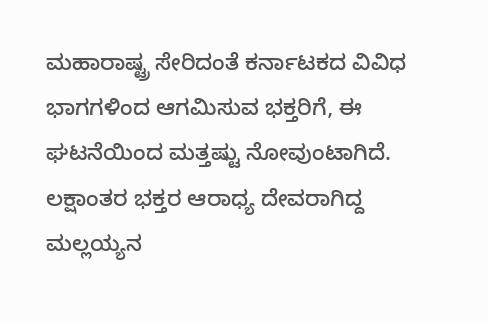ಮಹಾರಾಷ್ಟ್ರ ಸೇರಿದಂತೆ ಕರ್ನಾಟಕದ ವಿವಿಧ ಭಾಗಗಳಿಂದ ಆಗಮಿಸುವ ಭಕ್ತರಿಗೆ, ಈ ಘಟನೆಯಿಂದ ಮತ್ತಷ್ಟು ನೋವುಂಟಾಗಿದೆ. ಲಕ್ಷಾಂತರ ಭಕ್ತರ ಆರಾಧ್ಯ ದೇವರಾಗಿದ್ದ ಮಲ್ಲಯ್ಯನ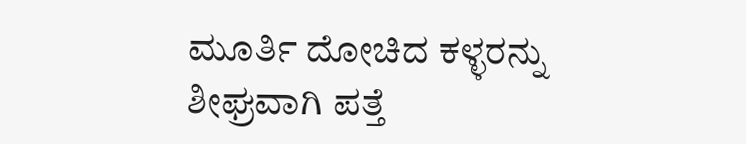ಮೂರ್ತಿ ದೋಚಿದ ಕಳ್ಳರನ್ನು ಶೀಘ್ರವಾಗಿ ಪತ್ತೆ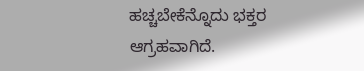ಹಚ್ಚಬೇಕೆನ್ನೊದು ಭಕ್ತರ ಆಗ್ರಹವಾಗಿದೆ.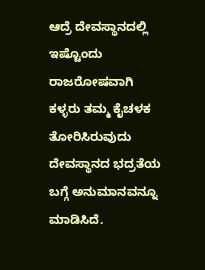ಆದ್ರೆ ದೇವಸ್ಥಾನದಲ್ಲಿ ಇಷ್ಟೊಂದು ರಾಜರೋಷವಾಗಿ ಕಳ್ಳರು ತಮ್ಮ ಕೈಚಳಕ ತೋರಿಸಿರುವುದು ದೇವಸ್ಥಾನದ ಭದ್ರತೆಯ ಬಗ್ಗೆ ಅನುಮಾನವನ್ನೂ ಮಾಡಿಸಿದೆ.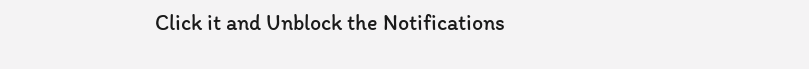Click it and Unblock the Notifications